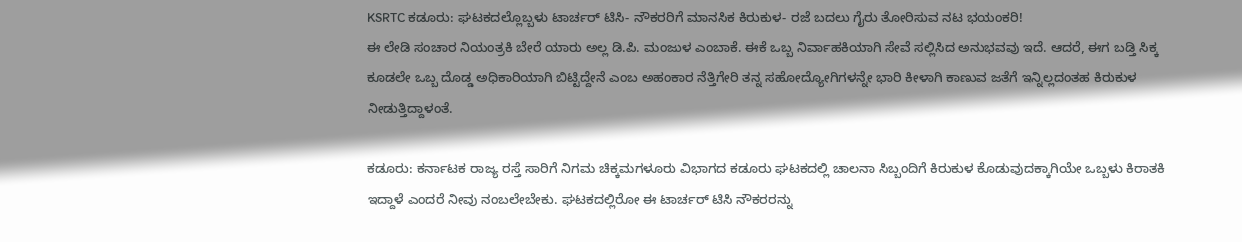KSRTC ಕಡೂರು: ಘಟಕದಲ್ಲೊಬ್ಬಳು ಟಾರ್ಚರ್ ಟಿಸಿ- ನೌಕರರಿಗೆ ಮಾನಸಿಕ ಕಿರುಕುಳ- ರಜೆ ಬದಲು ಗೈರು ತೋರಿಸುವ ನಟ ಭಯಂಕರಿ!
ಈ ಲೇಡಿ ಸಂಚಾರ ನಿಯಂತ್ರಕಿ ಬೇರೆ ಯಾರು ಅಲ್ಲ ಡಿ.ಪಿ. ಮಂಜುಳ ಎಂಬಾಕೆ. ಈಕೆ ಒಬ್ಬ ನಿರ್ವಾಹಕಿಯಾಗಿ ಸೇವೆ ಸಲ್ಲಿಸಿದ ಅನುಭವವು ಇದೆ. ಆದರೆ, ಈಗ ಬಡ್ತಿ ಸಿಕ್ಕ ಕೂಡಲೇ ಒಬ್ಬ ದೊಡ್ಡ ಅಧಿಕಾರಿಯಾಗಿ ಬಿಟ್ಟಿದ್ದೇನೆ ಎಂಬ ಅಹಂಕಾರ ನೆತ್ತಿಗೇರಿ ತನ್ನ ಸಹೋದ್ಯೋಗಿಗಳನ್ನೇ ಭಾರಿ ಕೀಳಾಗಿ ಕಾಣುವ ಜತೆಗೆ ಇನ್ನಿಲ್ಲದಂತಹ ಕಿರುಕುಳ ನೀಡುತ್ತಿದ್ದಾಳಂತೆ.

ಕಡೂರು: ಕರ್ನಾಟಕ ರಾಜ್ಯ ರಸ್ತೆ ಸಾರಿಗೆ ನಿಗಮ ಚಿಕ್ಕಮಗಳೂರು ವಿಭಾಗದ ಕಡೂರು ಘಟಕದಲ್ಲಿ ಚಾಲನಾ ಸಿಬ್ಬಂದಿಗೆ ಕಿರುಕುಳ ಕೊಡುವುದಕ್ಕಾಗಿಯೇ ಒಬ್ಬಳು ಕಿರಾತಕಿ ಇದ್ದಾಳೆ ಎಂದರೆ ನೀವು ನಂಬಲೇಬೇಕು. ಘಟಕದಲ್ಲಿರೋ ಈ ಟಾರ್ಚರ್ ಟಿಸಿ ನೌಕರರನ್ನು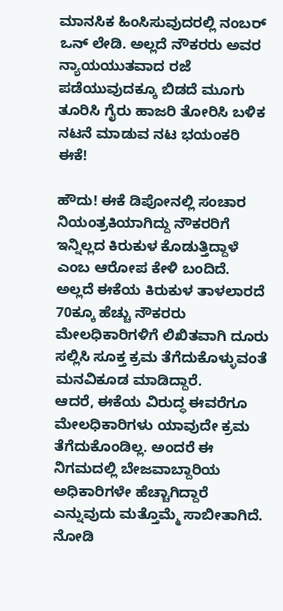ಮಾನಸಿಕ ಹಿಂಸಿಸುವುದರಲ್ಲಿ ನಂಬರ್ ಒನ್ ಲೇಡಿ. ಅಲ್ಲದೆ ನೌಕರರು ಅವರ ನ್ಯಾಯಯುತವಾದ ರಜೆ ಪಡೆಯುವುದಕ್ಕೂ ಬಿಡದೆ ಮೂಗು ತೂರಿಸಿ ಗೈರು ಹಾಜರಿ ತೋರಿಸಿ ಬಳಿಕ ನಟನೆ ಮಾಡುವ ನಟ ಭಯಂಕರಿ ಈಕೆ!

ಹೌದು! ಈಕೆ ಡಿಪೋನಲ್ಲಿ ಸಂಚಾರ ನಿಯಂತ್ರಕಿಯಾಗಿದ್ದು ನೌಕರರಿಗೆ ಇನ್ನಿಲ್ಲದ ಕಿರುಕುಳ ಕೊಡುತ್ತಿದ್ದಾಳೆ ಎಂಬ ಆರೋಪ ಕೇಳಿ ಬಂದಿದೆ. ಅಲ್ಲದೆ ಈಕೆಯ ಕಿರುಕುಳ ತಾಳಲಾರದೆ 70ಕ್ಕೂ ಹೆಚ್ಚು ನೌಕರರು ಮೇಲಧಿಕಾರಿಗಳಿಗೆ ಲಿಖಿತವಾಗಿ ದೂರು ಸಲ್ಲಿಸಿ ಸೂಕ್ತ ಕ್ರಮ ತೆಗೆದುಕೊಳ್ಳುವಂತೆ ಮನವಿಕೂಡ ಮಾಡಿದ್ದಾರೆ.
ಆದರೆ, ಈಕೆಯ ವಿರುದ್ಧ ಈವರೆಗೂ ಮೇಲಧಿಕಾರಿಗಳು ಯಾವುದೇ ಕ್ರಮ ತೆಗೆದುಕೊಂಡಿಲ್ಲ. ಅಂದರೆ ಈ ನಿಗಮದಲ್ಲಿ ಬೇಜವಾಬ್ದಾರಿಯ ಅಧಿಕಾರಿಗಳೇ ಹೆಚ್ಚಾಗಿದ್ದಾರೆ ಎನ್ನುವುದು ಮತ್ತೊಮ್ಮೆ ಸಾಬೀತಾಗಿದೆ. ನೋಡಿ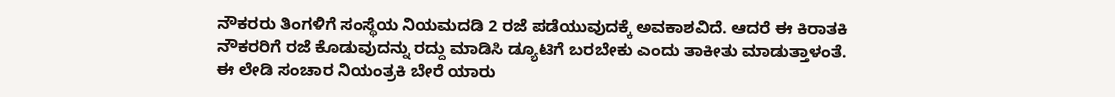ನೌಕರರು ತಿಂಗಳಿಗೆ ಸಂಸ್ಥೆಯ ನಿಯಮದಡಿ 2 ರಜೆ ಪಡೆಯುವುದಕ್ಕೆ ಅವಕಾಶವಿದೆ. ಆದರೆ ಈ ಕಿರಾತಕಿ ನೌಕರರಿಗೆ ರಜೆ ಕೊಡುವುದನ್ನು ರದ್ದು ಮಾಡಿಸಿ ಡ್ಯೂಟಿಗೆ ಬರಬೇಕು ಎಂದು ತಾಕೀತು ಮಾಡುತ್ತಾಳಂತೆ.
ಈ ಲೇಡಿ ಸಂಚಾರ ನಿಯಂತ್ರಕಿ ಬೇರೆ ಯಾರು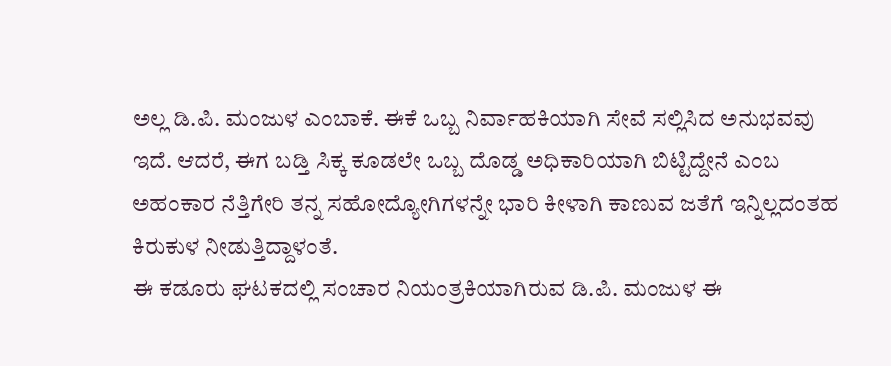ಅಲ್ಲ ಡಿ.ಪಿ. ಮಂಜುಳ ಎಂಬಾಕೆ. ಈಕೆ ಒಬ್ಬ ನಿರ್ವಾಹಕಿಯಾಗಿ ಸೇವೆ ಸಲ್ಲಿಸಿದ ಅನುಭವವು ಇದೆ. ಆದರೆ, ಈಗ ಬಡ್ತಿ ಸಿಕ್ಕ ಕೂಡಲೇ ಒಬ್ಬ ದೊಡ್ಡ ಅಧಿಕಾರಿಯಾಗಿ ಬಿಟ್ಟಿದ್ದೇನೆ ಎಂಬ ಅಹಂಕಾರ ನೆತ್ತಿಗೇರಿ ತನ್ನ ಸಹೋದ್ಯೋಗಿಗಳನ್ನೇ ಭಾರಿ ಕೀಳಾಗಿ ಕಾಣುವ ಜತೆಗೆ ಇನ್ನಿಲ್ಲದಂತಹ ಕಿರುಕುಳ ನೀಡುತ್ತಿದ್ದಾಳಂತೆ.
ಈ ಕಡೂರು ಘಟಕದಲ್ಲಿ ಸಂಚಾರ ನಿಯಂತ್ರಕಿಯಾಗಿರುವ ಡಿ.ಪಿ. ಮಂಜುಳ ಈ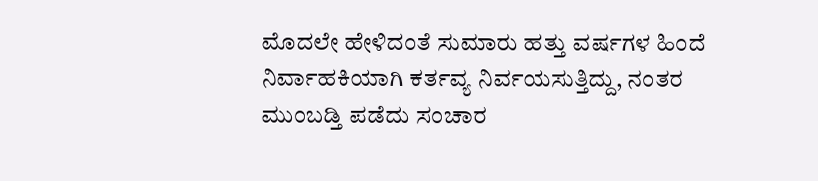ಮೊದಲೇ ಹೇಳಿದಂತೆ ಸುಮಾರು ಹತ್ತು ವರ್ಷಗಳ ಹಿಂದೆ ನಿರ್ವಾಹಕಿಯಾಗಿ ಕರ್ತವ್ಯ ನಿರ್ವಯಸುತ್ತಿದ್ದು, ನಂತರ ಮುಂಬಡ್ತಿ ಪಡೆದು ಸಂಚಾರ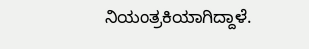ನಿಯಂತ್ರಕಿಯಾಗಿದ್ದಾಳೆ.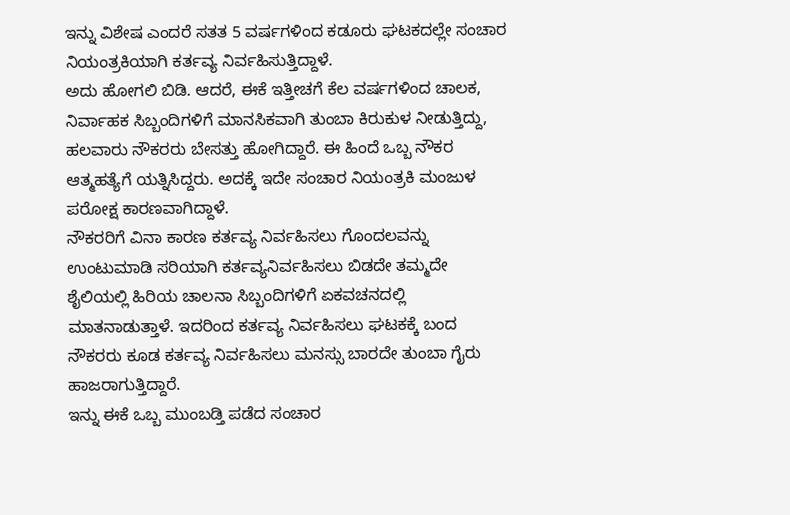ಇನ್ನು ವಿಶೇಷ ಎಂದರೆ ಸತತ 5 ವರ್ಷಗಳಿಂದ ಕಡೂರು ಘಟಕದಲ್ಲೇ ಸಂಚಾರ ನಿಯಂತ್ರಕಿಯಾಗಿ ಕರ್ತವ್ಯ ನಿರ್ವಹಿಸುತ್ತಿದ್ದಾಳೆ.
ಅದು ಹೋಗಲಿ ಬಿಡಿ. ಆದರೆ, ಈಕೆ ಇತ್ತೀಚಗೆ ಕೆಲ ವರ್ಷಗಳಿಂದ ಚಾಲಕ, ನಿರ್ವಾಹಕ ಸಿಬ್ಬಂದಿಗಳಿಗೆ ಮಾನಸಿಕವಾಗಿ ತುಂಬಾ ಕಿರುಕುಳ ನೀಡುತ್ತಿದ್ದು, ಹಲವಾರು ನೌಕರರು ಬೇಸತ್ತು ಹೋಗಿದ್ದಾರೆ. ಈ ಹಿಂದೆ ಒಬ್ಬ ನೌಕರ ಆತ್ಮಹತ್ಯೆಗೆ ಯತ್ನಿಸಿದ್ದರು. ಅದಕ್ಕೆ ಇದೇ ಸಂಚಾರ ನಿಯಂತ್ರಕಿ ಮಂಜುಳ ಪರೋಕ್ಷ ಕಾರಣವಾಗಿದ್ದಾಳೆ.
ನೌಕರರಿಗೆ ವಿನಾ ಕಾರಣ ಕರ್ತವ್ಯ ನಿರ್ವಹಿಸಲು ಗೊಂದಲವನ್ನು ಉಂಟುಮಾಡಿ ಸರಿಯಾಗಿ ಕರ್ತವ್ಯನಿರ್ವಹಿಸಲು ಬಿಡದೇ ತಮ್ಮದೇ ಶೈಲಿಯಲ್ಲಿ ಹಿರಿಯ ಚಾಲನಾ ಸಿಬ್ಬಂದಿಗಳಿಗೆ ಏಕವಚನದಲ್ಲಿ ಮಾತನಾಡುತ್ತಾಳೆ. ಇದರಿಂದ ಕರ್ತವ್ಯ ನಿರ್ವಹಿಸಲು ಘಟಕಕ್ಕೆ ಬಂದ ನೌಕರರು ಕೂಡ ಕರ್ತವ್ಯ ನಿರ್ವಹಿಸಲು ಮನಸ್ಸು ಬಾರದೇ ತುಂಬಾ ಗೈರು ಹಾಜರಾಗುತ್ತಿದ್ದಾರೆ.
ಇನ್ನು ಈಕೆ ಒಬ್ಬ ಮುಂಬಡ್ತಿ ಪಡೆದ ಸಂಚಾರ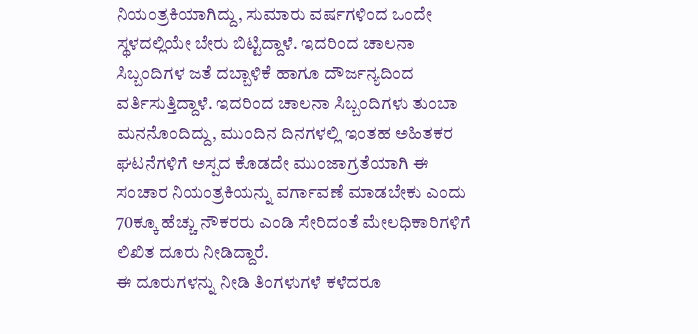ನಿಯಂತ್ರಕಿಯಾಗಿದ್ದು, ಸುಮಾರು ವರ್ಷಗಳಿಂದ ಒಂದೇ ಸ್ಥಳದಲ್ಲಿಯೇ ಬೇರು ಬಿಟ್ಟಿದ್ದಾಳೆ. ಇದರಿಂದ ಚಾಲನಾ ಸಿಬ್ಬಂದಿಗಳ ಜತೆ ದಬ್ಬಾಳಿಕೆ ಹಾಗೂ ದೌರ್ಜನ್ಯದಿಂದ ವರ್ತಿಸುತ್ತಿದ್ದಾಳೆ. ಇದರಿಂದ ಚಾಲನಾ ಸಿಬ್ಬಂದಿಗಳು ತುಂಬಾ ಮನನೊಂದಿದ್ದು, ಮುಂದಿನ ದಿನಗಳಲ್ಲಿ ಇಂತಹ ಅಹಿತಕರ ಘಟನೆಗಳಿಗೆ ಅಸ್ಪದ ಕೊಡದೇ ಮುಂಜಾಗ್ರತೆಯಾಗಿ ಈ ಸಂಚಾರ ನಿಯಂತ್ರಕಿಯನ್ನು ವರ್ಗಾವಣೆ ಮಾಡಬೇಕು ಎಂದು 70ಕ್ಕೂ ಹೆಚ್ಚು ನೌಕರರು ಎಂಡಿ ಸೇರಿದಂತೆ ಮೇಲಧಿಕಾರಿಗಳಿಗೆ ಲಿಖಿತ ದೂರು ನೀಡಿದ್ದಾರೆ.
ಈ ದೂರುಗಳನ್ನು ನೀಡಿ ತಿಂಗಳುಗಳೆ ಕಳೆದರೂ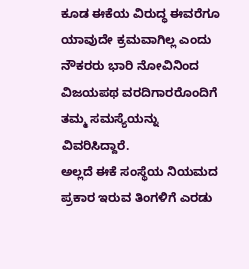ಕೂಡ ಈಕೆಯ ವಿರುದ್ಧ ಈವರೆಗೂ ಯಾವುದೇ ಕ್ರಮವಾಗಿಲ್ಲ ಎಂದು ನೌಕರರು ಭಾರಿ ನೋವಿನಿಂದ ವಿಜಯಪಥ ವರದಿಗಾರರೊಂದಿಗೆ ತಮ್ಮ ಸಮಸ್ಯೆಯನ್ನು ವಿವರಿಸಿದ್ದಾರೆ.
ಅಲ್ಲದೆ ಈಕೆ ಸಂಸ್ಥೆಯ ನಿಯಮದ ಪ್ರಕಾರ ಇರುವ ತಿಂಗಳಿಗೆ ಎರಡು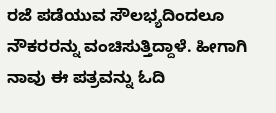ರಜೆ ಪಡೆಯುವ ಸೌಲಭ್ಯದಿಂದಲೂ ನೌಕರರನ್ನು ವಂಚಿಸುತ್ತಿದ್ದಾಳೆ. ಹೀಗಾಗಿ ನಾವು ಈ ಪತ್ರವನ್ನು ಓದಿ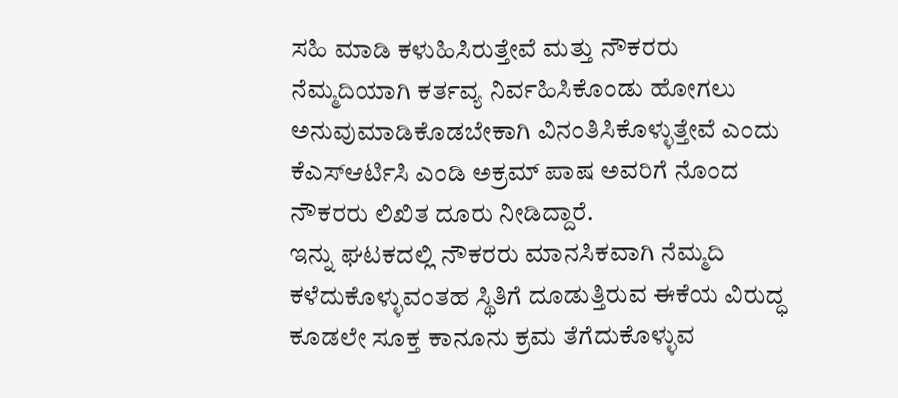ಸಹಿ ಮಾಡಿ ಕಳುಹಿಸಿರುತ್ತೇವೆ ಮತ್ತು ನೌಕರರು ನೆಮ್ಮದಿಯಾಗಿ ಕರ್ತವ್ಯ ನಿರ್ವಹಿಸಿಕೊಂಡು ಹೋಗಲು ಅನುವುಮಾಡಿಕೊಡಬೇಕಾಗಿ ವಿನಂತಿಸಿಕೊಳ್ಳುತ್ತೇವೆ ಎಂದು ಕೆಎಸ್ಆರ್ಟಿಸಿ ಎಂಡಿ ಅಕ್ರಮ್ ಪಾಷ ಅವರಿಗೆ ನೊಂದ ನೌಕರರು ಲಿಖಿತ ದೂರು ನೀಡಿದ್ದಾರೆ.
ಇನ್ನು ಘಟಕದಲ್ಲಿ ನೌಕರರು ಮಾನಸಿಕವಾಗಿ ನೆಮ್ಮದಿ ಕಳೆದುಕೊಳ್ಳುವಂತಹ ಸ್ಥಿತಿಗೆ ದೂಡುತ್ತಿರುವ ಈಕೆಯ ವಿರುದ್ಧ ಕೂಡಲೇ ಸೂಕ್ತ ಕಾನೂನು ಕ್ರಮ ತೆಗೆದುಕೊಳ್ಳುವ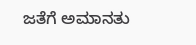ಜತೆಗೆ ಅಮಾನತು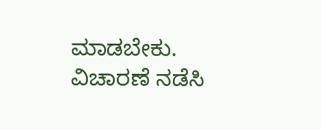ಮಾಡಬೇಕು. ವಿಚಾರಣೆ ನಡೆಸಿ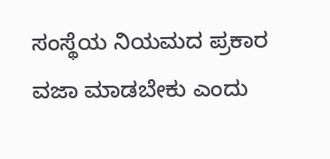ಸಂಸ್ಥೆಯ ನಿಯಮದ ಪ್ರಕಾರ ವಜಾ ಮಾಡಬೇಕು ಎಂದು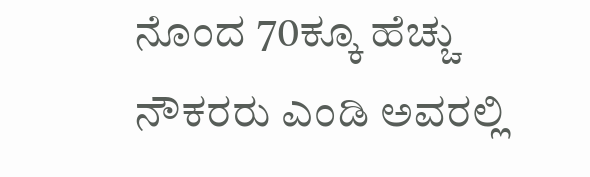ನೊಂದ 70ಕ್ಕೂ ಹೆಚ್ಚು ನೌಕರರು ಎಂಡಿ ಅವರಲ್ಲಿ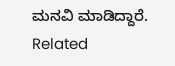ಮನವಿ ಮಾಡಿದ್ದಾರೆ.
Related